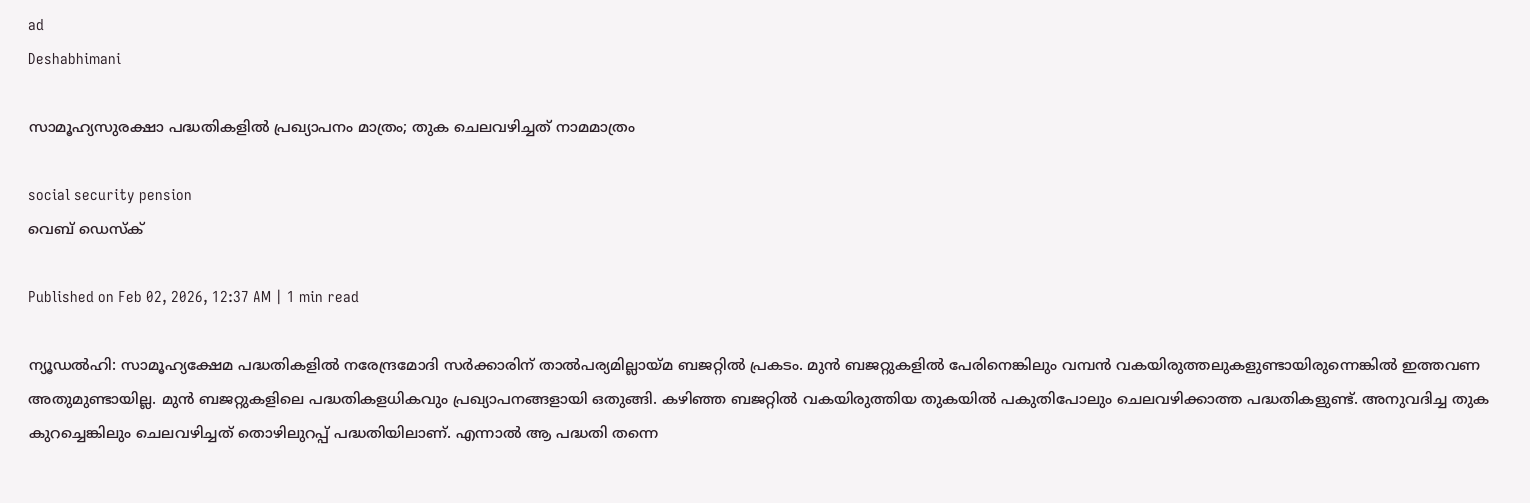ad
Deshabhimani

സാമൂഹ്യസുരക്ഷാ പദ്ധതികളിൽ പ്രഖ്യാപനം മാത്രം; തുക ചെലവഴിച്ചത്‌ നാമമാത്രം

social security pension
വെബ് ഡെസ്ക്

Published on Feb 02, 2026, 12:37 AM | 1 min read

ന്യൂഡൽഹി: സാമൂഹ്യക്ഷേമ പദ്ധതികളിൽ നരേന്ദ്രമോദി സർക്കാരിന്‌ താൽപര്യമില്ലായ്‌മ ബജറ്റിൽ പ്രകടം. മുൻ ബജറ്റുകളിൽ പേരിനെങ്കിലും വമ്പൻ വകയിരുത്തലുകളുണ്ടായിരുന്നെങ്കിൽ ഇത്തവണ അതുമുണ്ടായില്ല. മുൻ ബജറ്റുകളിലെ പദ്ധതികളധികവും പ്രഖ്യാപനങ്ങളായി ഒതുങ്ങി. കഴിഞ്ഞ ബജറ്റിൽ വകയിരുത്തിയ തുകയിൽ പകുതിപോലും ചെലവഴിക്കാത്ത പദ്ധതികളുണ്ട്‌. അനുവദിച്ച തുക കുറച്ചെങ്കിലും ചെലവഴിച്ചത്‌ തൊഴിലുറപ്പ്‌ പദ്ധതിയിലാണ്‌. എന്നാൽ ആ പദ്ധതി തന്നെ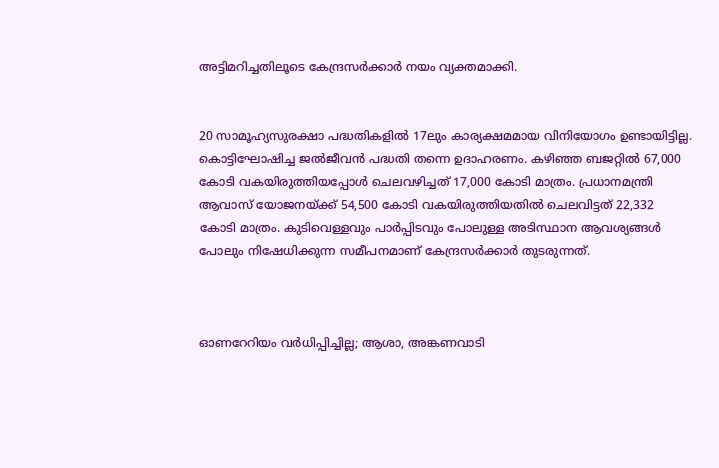അട്ടിമറിച്ചതിലൂടെ കേന്ദ്രസർക്കാർ നയം വ്യക്തമാക്കി.


20 സാമൂഹ്യസുരക്ഷാ പദ്ധതികളിൽ 17ലും കാര്യക്ഷമമായ വിനിയോഗം ഉണ്ടായിട്ടില്ല. കൊട്ടിഘോഷിച്ച ജൽജീവൻ പദ്ധതി തന്നെ ഉദാഹരണം. കഴിഞ്ഞ ബജറ്റിൽ 67,000 കോടി വകയിരുത്തിയപ്പോൾ ചെലവഴിച്ചത്‌ 17,000 കോടി മാത്രം. പ്രധാനമന്ത്രി ആവാസ്‌ യോജനയ്‌ക്ക്‌ 54,500 കോടി വകയിരുത്തിയതിൽ ചെലവിട്ടത്‌ 22,332 കോടി മാത്രം. കുടിവെള്ളവും പാർപ്പിടവും പോലുള്ള അടിസ്ഥാന ആവശ്യങ്ങൾ പോലും നിഷേധിക്കുന്ന സമീപനമാണ്‌ കേന്ദ്രസർക്കാർ തുടരുന്നത്‌.



ഓണറേറിയം വർധിപ്പിച്ചില്ല; ആശാ, അങ്കണവാടി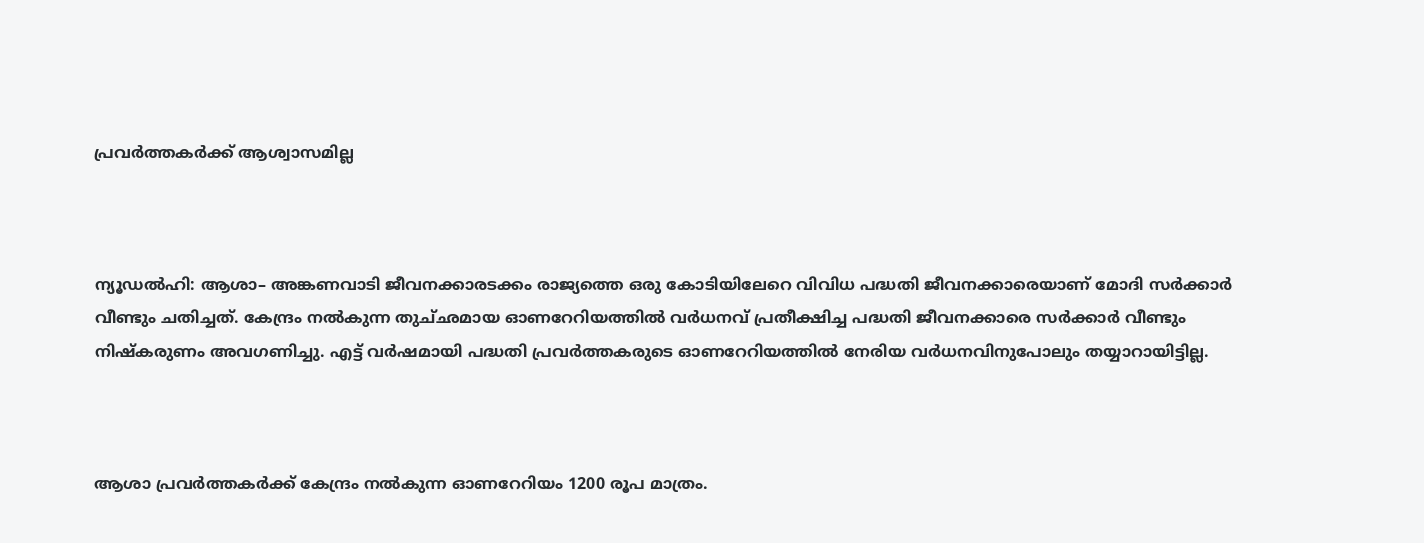പ്രവർത്തകർക്ക്‌ ആശ്വാസമില്ല



ന്യൂഡൽഹി: ആശാ– അങ്കണവാടി ജീവനക്കാരടക്കം രാജ്യത്തെ ഒരു കോടിയിലേറെ വിവിധ പദ്ധതി ജീവനക്കാരെയാണ്‌ മോദി സർക്കാർ വീണ്ടും ചതിച്ചത്‌. കേന്ദ്രം നൽകുന്ന തുച്‌ഛമായ ഓണറേറിയത്തിൽ വർധനവ്‌ പ്രതീക്ഷിച്ച പദ്ധതി ജീവനക്കാരെ സർക്കാർ വീണ്ടും നിഷ്‌കരുണം അവഗണിച്ചു. എട്ട്‌ വർഷമായി പദ്ധതി പ്രവർത്തകരുടെ ഓണറേറിയത്തിൽ നേരിയ വർധനവിനുപോലും തയ്യാറായിട്ടില്ല.



ആശാ പ്രവർത്തകർക്ക്‌ കേന്ദ്രം നൽകുന്ന ഓണറേറിയം 1200 രൂപ മാത്രം.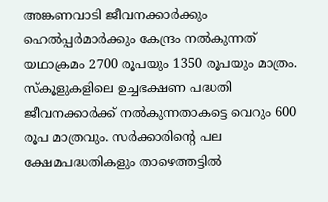അങ്കണവാടി ജീവനക്കാർക്കും ഹെൽപ്പർമാർക്കും കേന്ദ്രം നൽകുന്നത്‌ യഥാക്രമം 2700 രൂപയും 1350 രൂപയും മാത്രം. സ്‌കൂളുകളിലെ ഉച്ചഭക്ഷണ പദ്ധതി ജീവനക്കാർക്ക്‌ നൽകുന്നതാകട്ടെ വെറും 600 രൂപ മാത്രവും. സർക്കാരിന്റെ പല ക്ഷേമപദ്ധതികളും താഴെത്തട്ടിൽ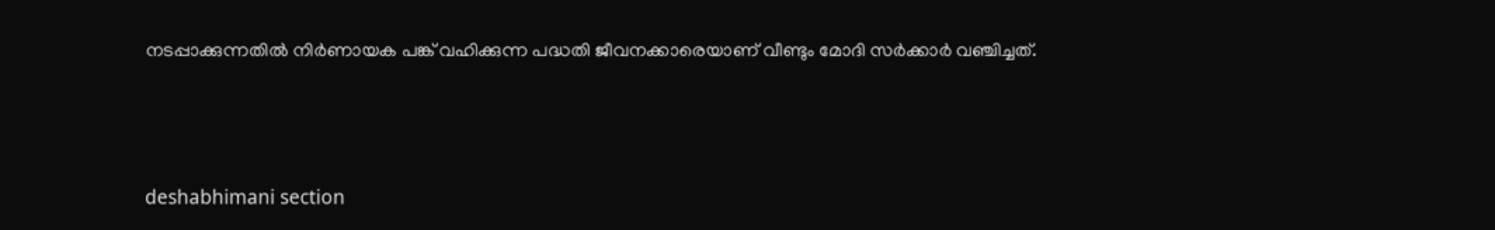നടപ്പാക്കുന്നതിൽ നിർണായക പങ്ക്‌ വഹിക്കുന്ന പദ്ധതി ജീവനക്കാരെയാണ്‌ വീണ്ടും മോദി സർക്കാർ വഞ്ചിച്ചത്‌.



deshabhimani section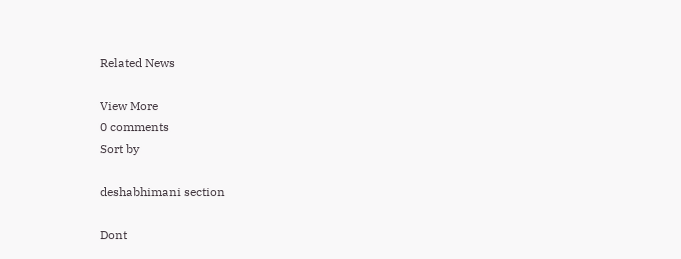Related News

View More
0 comments
Sort by

deshabhimani section

Dont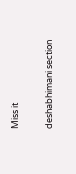Miss it

deshabhimani section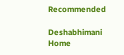Recommended

Deshabhimani
Home